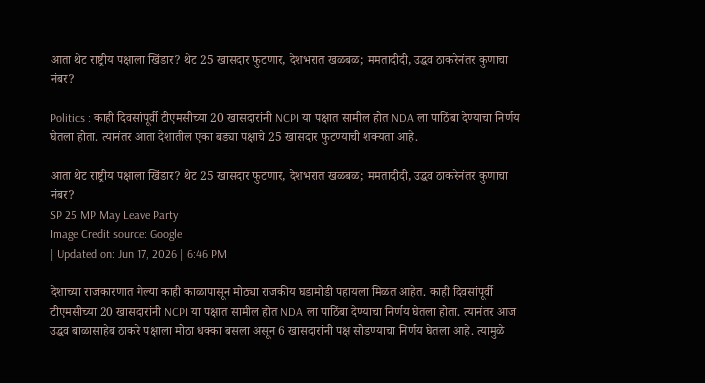आता थेट राष्ट्रीय पक्षाला खिंडार? थेट 25 खासदार फुटणार, देशभरात खळबळ; ममतादीदी, उद्धव ठाकरेनंतर कुणाचा नंबर?

Politics : काही दिवसांपूर्वी टीएमसीच्या 20 खासदारांनी NCPI या पक्षात सामील होत NDA ला पाठिंबा देण्याचा निर्णय घेतला होता. त्यानंतर आता देशातील एका बड्या पक्षाचे 25 खासदार फुटण्याची शक्यता आहे.

आता थेट राष्ट्रीय पक्षाला खिंडार? थेट 25 खासदार फुटणार, देशभरात खळबळ; ममतादीदी, उद्धव ठाकरेनंतर कुणाचा नंबर?
SP 25 MP May Leave Party
Image Credit source: Google
| Updated on: Jun 17, 2026 | 6:46 PM

देशाच्या राजकारणात गेल्या काही काळापासून मोठ्या राजकीय घडामोडी पहायला मिळत आहेत. काही दिवसांपूर्वी टीएमसीच्या 20 खासदारांनी NCPI या पक्षात सामील होत NDA ला पाठिंबा देण्याचा निर्णय घेतला होता. त्यानंतर आज उद्धव बाळासाहेब ठाकरे पक्षाला मोठा धक्का बसला असून 6 खासदारांनी पक्ष सोडण्याचा निर्णय घेतला आहे. त्यामुळे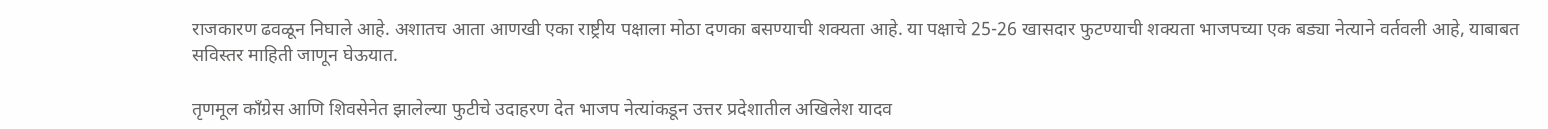राजकारण ढवळून निघाले आहे. अशातच आता आणखी एका राष्ट्रीय पक्षाला मोठा दणका बसण्याची शक्यता आहे. या पक्षाचे 25-26 खासदार फुटण्याची शक्यता भाजपच्या एक बड्या नेत्याने वर्तवली आहे, याबाबत सविस्तर माहिती जाणून घेऊयात.

तृणमूल काँग्रेस आणि शिवसेनेत झालेल्या फुटीचे उदाहरण देत भाजप नेत्यांकडून उत्तर प्रदेशातील अखिलेश यादव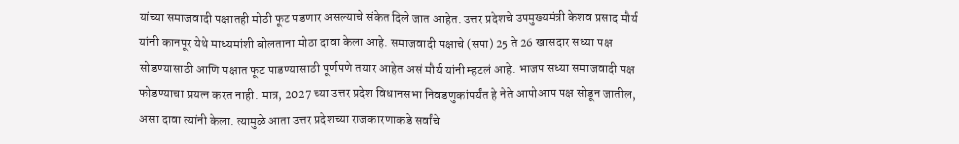यांच्या समाजवादी पक्षातही मोठी फूट पडणार असल्याचे संकेत दिले जात आहेत. उत्तर प्रदेशचे उपमुख्यमंत्री केशव प्रसाद मौर्य यांनी कानपूर येथे माध्यमांशी बोलताना मोठा दावा केला आहे. समाजवादी पक्षाचे (सपा) 25 ते 26 खासदार सध्या पक्ष सोडण्यासाठी आणि पक्षात फूट पाडण्यासाठी पूर्णपणे तयार आहेत असं मौर्य यांनी म्हटलं आहे. भाजप सध्या समाजवादी पक्ष फोडण्याचा प्रयत्न करत नाही. मात्र, 2027 च्या उत्तर प्रदेश विधानसभा निवडणुकांपर्यंत हे नेते आपोआप पक्ष सोडून जातील, असा दावा त्यांनी केला. त्यामुळे आता उत्तर प्रदेशच्या राजकारणाकडे सर्वांचे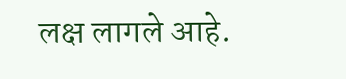लक्ष लागले आहे.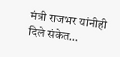मंत्री राजभर यांनीही दिले संकेत…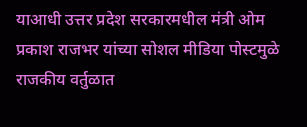याआधी उत्तर प्रदेश सरकारमधील मंत्री ओम प्रकाश राजभर यांच्या सोशल मीडिया पोस्टमुळे राजकीय वर्तुळात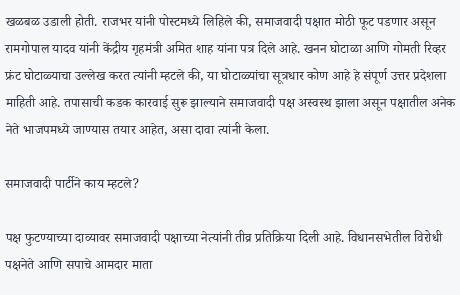खळबळ उडाली होती. राजभर यांनी पोस्टमध्ये लिहिले की, समाजवादी पक्षात मोठी फूट पडणार असून रामगोपाल यादव यांनी केंद्रीय गृहमंत्री अमित शाह यांना पत्र दिले आहे. खनन घोटाळा आणि गोमती रिव्हर फ्रंट घोटाळ्याचा उल्लेख करत त्यांनी म्हटले की, या घोटाळ्यांचा सूत्रधार कोण आहे हे संपूर्ण उत्तर प्रदेशला माहिती आहे. तपासाची कडक कारवाई सुरू झाल्याने समाजवादी पक्ष अस्वस्थ झाला असून पक्षातील अनेक नेते भाजपमध्ये जाण्यास तयार आहेत, असा दावा त्यांनी केला.

समाजवादी पार्टीने काय म्हटले?

पक्ष फुटण्याच्या दाव्यावर समाजवादी पक्षाच्या नेत्यांनी तीव्र प्रतिक्रिया दिली आहे. विधानसभेतील विरोधी पक्षनेते आणि सपाचे आमदार माता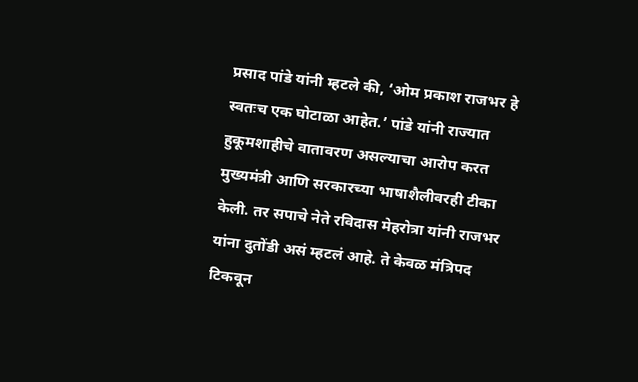प्रसाद पांडे यांनी म्हटले की, ‘ओम प्रकाश राजभर हे स्वतःच एक घोटाळा आहेत.’ पांडे यांनी राज्यात हुकूमशाहीचे वातावरण असल्याचा आरोप करत मुख्यमंत्री आणि सरकारच्या भाषाशैलीवरही टीका केली. तर सपाचे नेते रविदास मेहरोत्रा यांनी राजभर यांना दुतोंडी असं म्हटलं आहे. ते केवळ मंत्रिपद टिकवून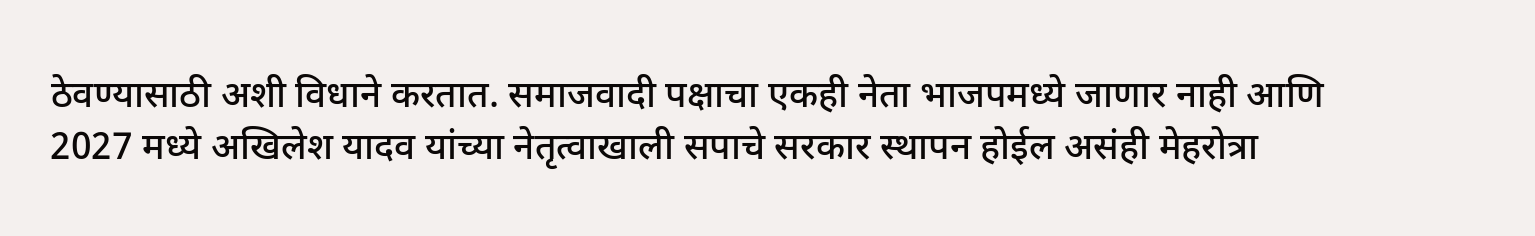ठेवण्यासाठी अशी विधाने करतात. समाजवादी पक्षाचा एकही नेता भाजपमध्ये जाणार नाही आणि 2027 मध्ये अखिलेश यादव यांच्या नेतृत्वाखाली सपाचे सरकार स्थापन होईल असंही मेहरोत्रा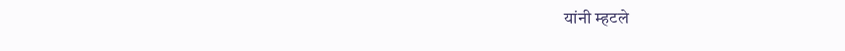यांनी म्हटले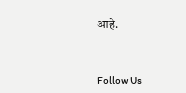आहे.



Follow Us